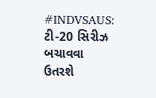#INDVSAUS: ટી-20 સિરીઝ બચાવવા ઉતરશે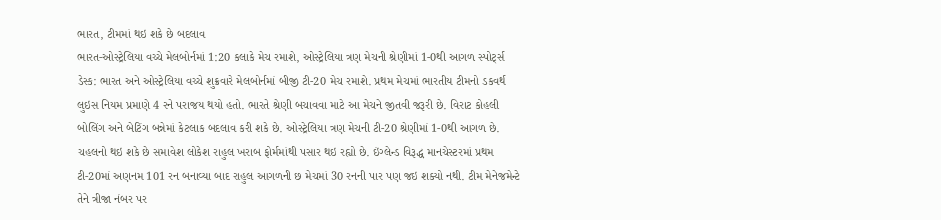ભારત, ટીમમાં થઇ શકે છે બદલાવ
ભારત-ઓસ્ટ્રેલિયા વચ્ચે મેલબોર્નમાં 1:20 કલાકે મેચ રમાશે, ઓસ્ટ્રેલિયા ત્રણ મેચની શ્રેણીમાં 1-0થી આગળ સ્પોર્ટ્સ ડેસ્ક: ભારત અને ઓસ્ટ્રેલિયા વચ્ચે શુક્રવારે મેલબોર્નમાં બીજી ટી-20 મેચ રમાશે. પ્રથમ મેચમાં ભારતીય ટીમનો ડકવર્થ લુઇસ નિયમ પ્રમાણે 4 રને પરાજય થયો હતો. ભારતે શ્રેણી બચાવવા માટે આ મેચને જીતવી જરૂરી છે. વિરાટ કોહલી બોલિંગ અને બેટિંગ બન્નેમાં કેટલાક બદલાવ કરી શકે છે. ઓસ્ટ્રેલિયા ત્રણ મેચની ટી-20 શ્રેણીમાં 1-0થી આગળ છે. ચહલનો થઇ શકે છે સમાવેશ લોકેશ રાહુલ ખરાબ ફોર્મમાંથી પસાર થઇ રહ્યો છે. ઇંગ્લેન્ડ વિરૂદ્ધ માનચેસ્ટરમાં પ્રથમ ટી-20માં અણનમ 101 રન બનાવ્યા બાદ રાહુલ આગળની છ મેચમાં 30 રનની પાર પણ જઇ શક્યો નથી. ટીમ મેનેજમેન્ટે તેને ત્રીજા નંબર પર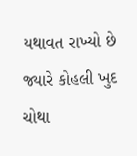યથાવત રાખ્યો છે જ્યારે કોહલી ખુદ ચોથા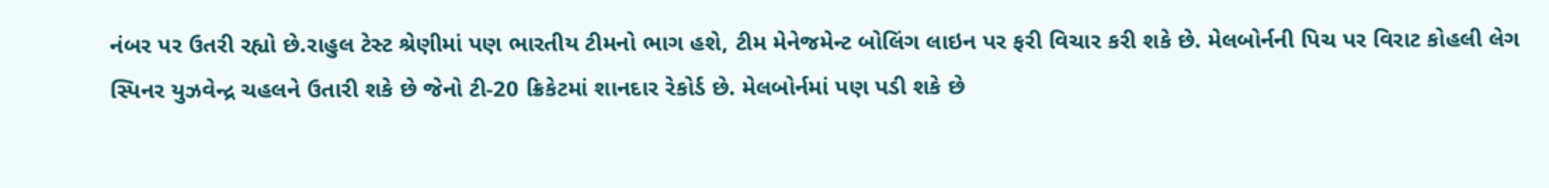નંબર પર ઉતરી રહ્યો છે.રાહુલ ટેસ્ટ શ્રેણીમાં પણ ભારતીય ટીમનો ભાગ હશે, ટીમ મેનેજમેન્ટ બોલિંગ લાઇન પર ફરી વિચાર કરી શકે છે. મેલબોર્નની પિચ પર વિરાટ કોહલી લેગ સ્પિનર યુઝવેન્દ્ર ચહલને ઉતારી શકે છે જેનો ટી-20 ક્રિકેટમાં શાનદાર રેકોર્ડ છે. મેલબોર્નમાં પણ પડી શકે છે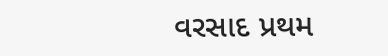વરસાદ પ્રથમ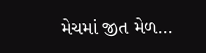મેચમાં જીત મેળ...